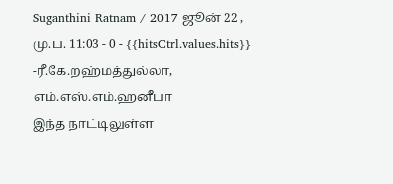Suganthini Ratnam / 2017 ஜூன் 22 , மு.ப. 11:03 - 0 - {{hitsCtrl.values.hits}}
-ரீ.கே.றஹ்மத்துல்லா, எம்.எஸ்.எம்.ஹனீபா
இந்த நாட்டிலுள்ள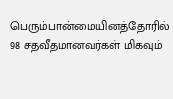பெரும்பான்மையினத்தோரில் 98 சதவீதமானவர்கள் மிகவும்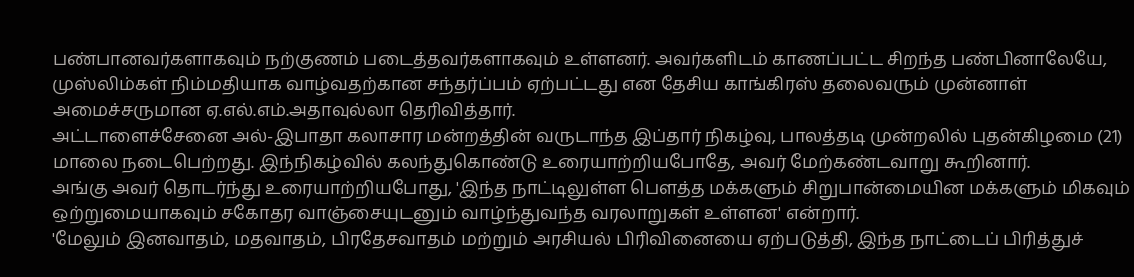பண்பானவர்களாகவும் நற்குணம் படைத்தவர்களாகவும் உள்ளனர். அவர்களிடம் காணப்பட்ட சிறந்த பண்பினாலேயே, முஸ்லிம்கள் நிம்மதியாக வாழ்வதற்கான சந்தர்ப்பம் ஏற்பட்டது என தேசிய காங்கிரஸ் தலைவரும் முன்னாள் அமைச்சருமான ஏ.எல்.எம்.அதாவுல்லா தெரிவித்தார்.
அட்டாளைச்சேனை அல்-இபாதா கலாசார மன்றத்தின் வருடாந்த இப்தார் நிகழ்வு, பாலத்தடி முன்றலில் புதன்கிழமை (21) மாலை நடைபெற்றது. இந்நிகழ்வில் கலந்துகொண்டு உரையாற்றியபோதே, அவர் மேற்கண்டவாறு கூறினார்.
அங்கு அவர் தொடர்ந்து உரையாற்றியபோது, 'இந்த நாட்டிலுள்ள பௌத்த மக்களும் சிறுபான்மையின மக்களும் மிகவும் ஒற்றுமையாகவும் சகோதர வாஞ்சையுடனும் வாழ்ந்துவந்த வரலாறுகள் உள்ளன' என்றார்.
'மேலும் இனவாதம், மதவாதம், பிரதேசவாதம் மற்றும் அரசியல் பிரிவினையை ஏற்படுத்தி, இந்த நாட்டைப் பிரித்துச்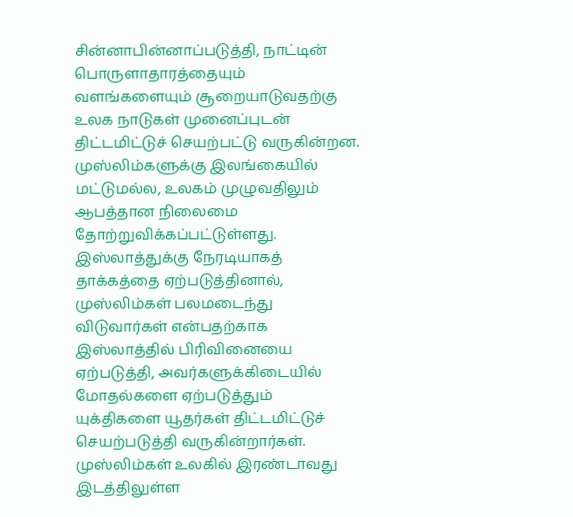சின்னாபின்னாப்படுத்தி, நாட்டின் பொருளாதாரத்தையும் வளங்களையும் சூறையாடுவதற்கு உலக நாடுகள் முனைப்புடன் திட்டமிட்டுச் செயற்பட்டு வருகின்றன.
முஸ்லிம்களுக்கு இலங்கையில் மட்டுமல்ல, உலகம் முழுவதிலும் ஆபத்தான நிலைமை தோற்றுவிக்கப்பட்டுள்ளது. இஸ்லாத்துக்கு நேரடியாகத் தாக்கத்தை ஏற்படுத்தினால், முஸ்லிம்கள் பலமடைந்து விடுவார்கள் என்பதற்காக இஸ்லாத்தில் பிரிவினையை ஏற்படுத்தி, அவர்களுக்கிடையில் மோதல்களை ஏற்படுத்தும் யுக்திகளை யூதர்கள் திட்டமிட்டுச் செயற்படுத்தி வருகின்றார்கள்.
முஸ்லிம்கள் உலகில் இரண்டாவது இடத்திலுள்ள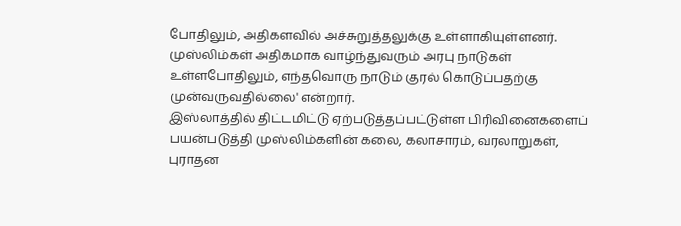போதிலும், அதிகளவில் அச்சுறுத்தலுக்கு உள்ளாகியுள்ளனர். முஸ்லிம்கள் அதிகமாக வாழ்ந்துவரும் அரபு நாடுகள் உள்ளபோதிலும், எந்தவொரு நாடும் குரல் கொடுப்பதற்கு முன்வருவதில்லை' என்றார்.
இஸ்லாத்தில் திட்டமிட்டு ஏற்படுத்தப்பட்டுள்ள பிரிவினைகளைப் பயன்படுத்தி முஸ்லிம்களின் கலை, கலாசாரம், வரலாறுகள், புராதன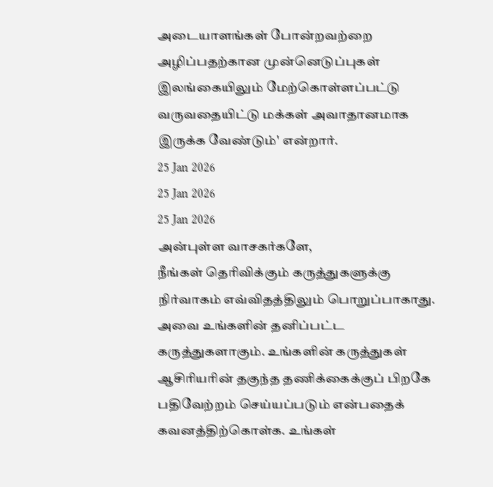அடையாளங்கள் போன்றவற்றை அழிப்பதற்கான முன்னெடுப்புகள் இலங்கையிலும் மேற்கொள்ளப்பட்டு வருவதையிட்டு மக்கள் அவாதானமாக இருக்க வேண்டும்' என்றார்.
25 Jan 2026
25 Jan 2026
25 Jan 2026
அன்புள்ள வாசகர்களே,
நீங்கள் தெரிவிக்கும் கருத்துகளுக்கு நிர்வாகம் எவ்விதத்திலும் பொறுப்பாகாது. அவை உங்களின் தனிப்பட்ட கருத்துகளாகும். உங்களின் கருத்துகள் ஆசிரியரின் தகுந்த தணிக்கைக்குப் பிறகே பதிவேற்றம் செய்யப்படும் என்பதைக் கவனத்திற்கொள்க. உங்கள்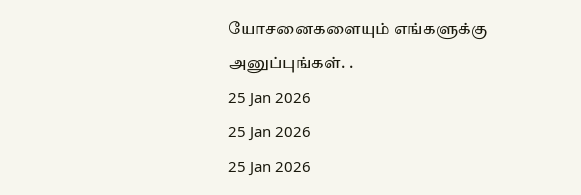யோசனைகளையும் எங்களுக்கு அனுப்புங்கள். .
25 Jan 2026
25 Jan 2026
25 Jan 2026